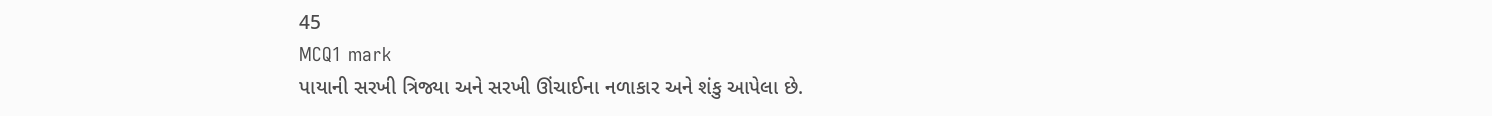45
MCQ1 mark
પાયાની સરખી ત્રિજ્યા અને સરખી ઊંચાઈના નળાકાર અને શંકુ આપેલા છે.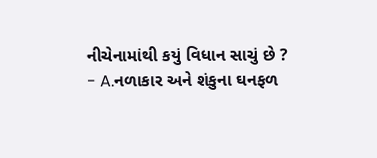નીચેનામાંથી કયું વિધાન સાચું છે ?
- A.નળાકાર અને શંકુના ઘનફળ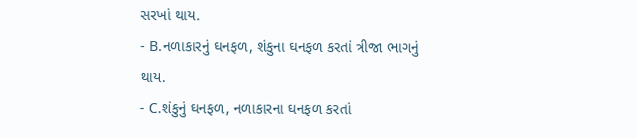સરખાં થાય.
- B.નળાકારનું ઘનફળ, શંકુના ઘનફળ કરતાં ત્રીજા ભાગનું થાય.
- C.શંકુનું ઘનફળ, નળાકારના ઘનફળ કરતાં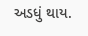અડધું થાય.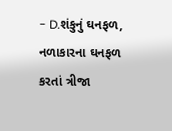- D.શંકુનું ઘનફળ, નળાકારના ઘનફળ કરતાં ત્રીજા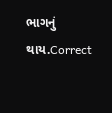ભાગનું થાય.Correct